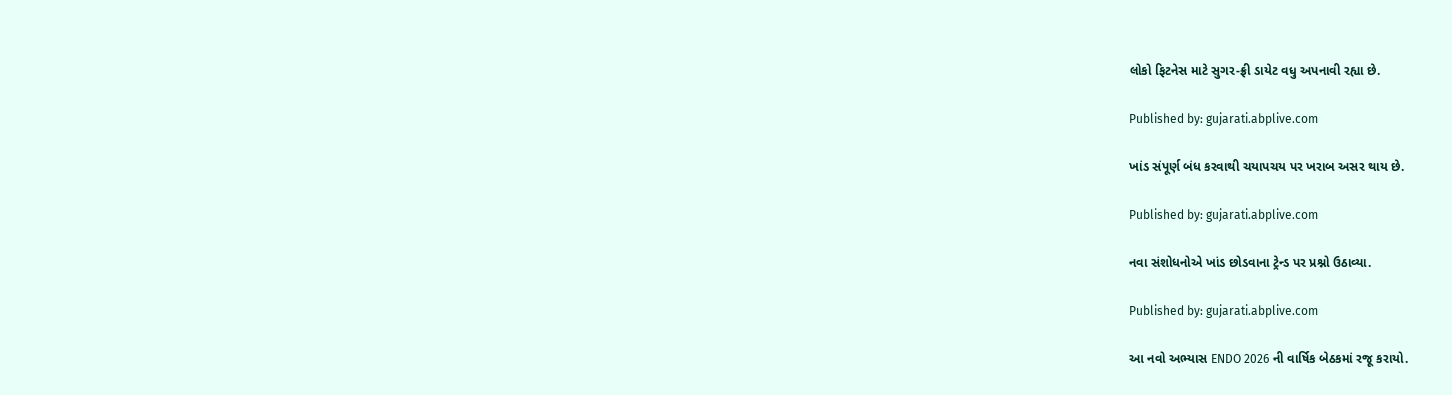લોકો ફિટનેસ માટે સુગર-ફ્રી ડાયેટ વધુ અપનાવી રહ્યા છે.

Published by: gujarati.abplive.com

ખાંડ સંપૂર્ણ બંધ કરવાથી ચયાપચય પર ખરાબ અસર થાય છે.

Published by: gujarati.abplive.com

નવા સંશોધનોએ ખાંડ છોડવાના ટ્રેન્ડ પર પ્રશ્નો ઉઠાવ્યા.

Published by: gujarati.abplive.com

આ નવો અભ્યાસ ENDO 2026 ની વાર્ષિક બેઠકમાં રજૂ કરાયો.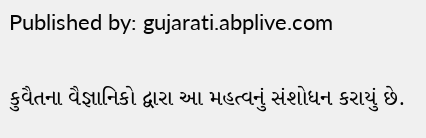Published by: gujarati.abplive.com

કુવૈતના વૈજ્ઞાનિકો દ્વારા આ મહત્વનું સંશોધન કરાયું છે.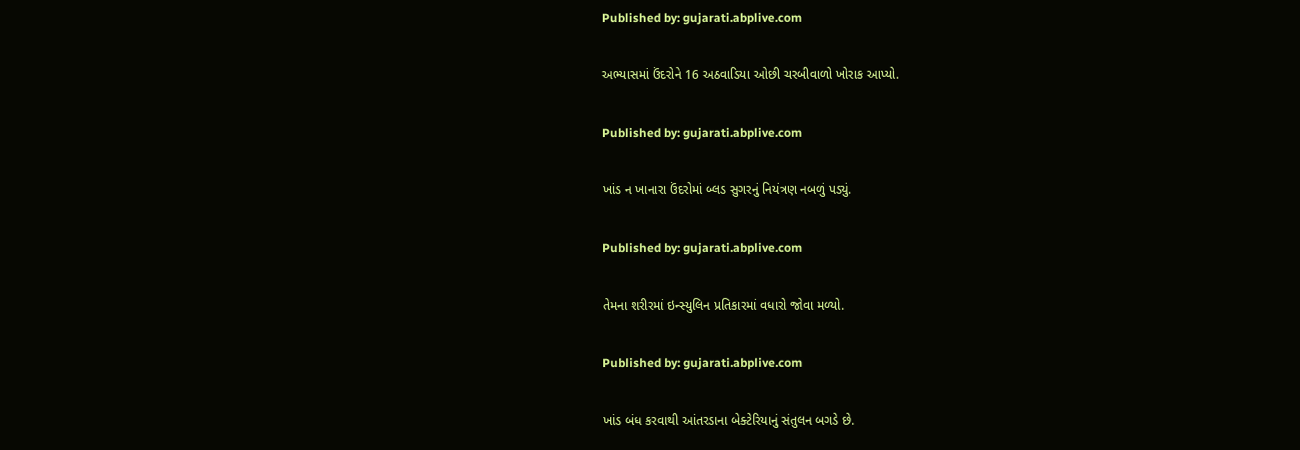Published by: gujarati.abplive.com

અભ્યાસમાં ઉંદરોને 16 અઠવાડિયા ઓછી ચરબીવાળો ખોરાક આપ્યો.

Published by: gujarati.abplive.com

ખાંડ ન ખાનારા ઉંદરોમાં બ્લડ સુગરનું નિયંત્રણ નબળું પડ્યું.

Published by: gujarati.abplive.com

તેમના શરીરમાં ઇન્સ્યુલિન પ્રતિકારમાં વધારો જોવા મળ્યો.

Published by: gujarati.abplive.com

ખાંડ બંધ કરવાથી આંતરડાના બેક્ટેરિયાનું સંતુલન બગડે છે.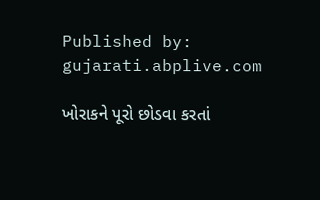Published by: gujarati.abplive.com

ખોરાકને પૂરો છોડવા કરતાં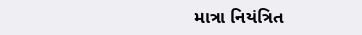માત્રા નિયંત્રિત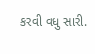કરવી વધુ સારી.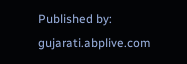Published by: gujarati.abplive.com